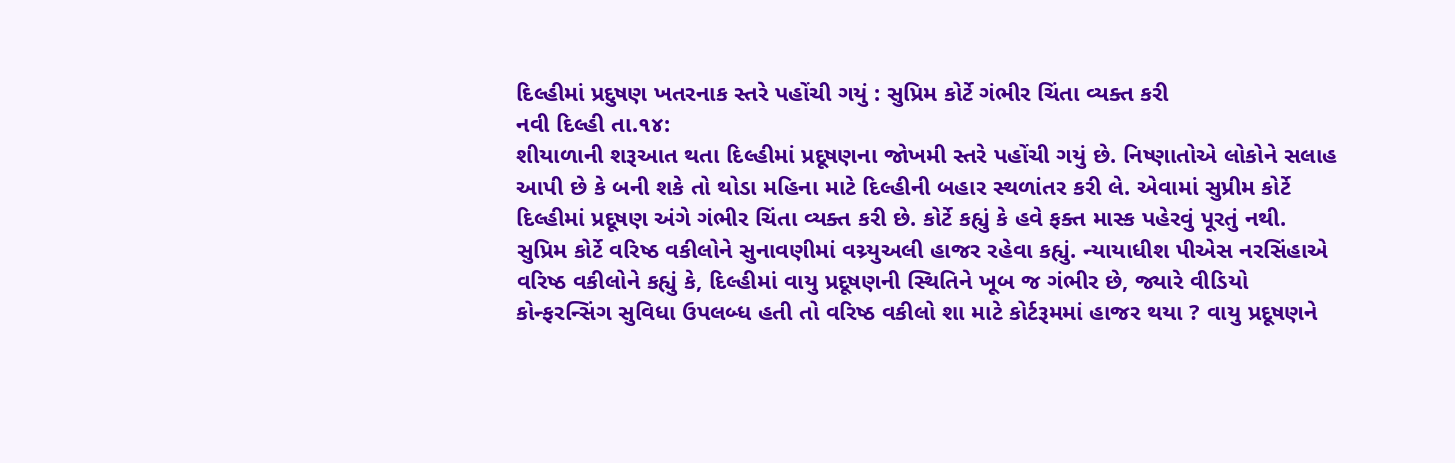દિલ્હીમાં પ્રદુષણ ખતરનાક સ્તરે પહોંચી ગયું : સુપ્રિમ કોર્ટે ગંભીર ચિંતા વ્યક્ત કરી
નવી દિલ્હી તા.૧૪:
શીયાળાની શરૂઆત થતા દિલ્હીમાં પ્રદૂષણના જોખમી સ્તરે પહોંચી ગયું છે. નિષ્ણાતોએ લોકોને સલાહ આપી છે કે બની શકે તો થોડા મહિના માટે દિલ્હીની બહાર સ્થળાંતર કરી લે. એવામાં સુપ્રીમ કોર્ટે દિલ્હીમાં પ્રદૂષણ અંગે ગંભીર ચિંતા વ્યક્ત કરી છે. કોર્ટે કહ્યું કે હવે ફક્ત માસ્ક પહેરવું પૂરતું નથી. સુપ્રિમ કોર્ટે વરિષ્ઠ વકીલોને સુનાવણીમાં વચ્ર્યુઅલી હાજર રહેવા કહ્યું. ન્યાયાધીશ પીએસ નરસિંહાએ વરિષ્ઠ વકીલોને કહ્યું કે, દિલ્હીમાં વાયુ પ્રદૂષણની સ્થિતિને ખૂબ જ ગંભીર છે, જ્યારે વીડિયો કોન્ફરન્સિંગ સુવિધા ઉપલબ્ધ હતી તો વરિષ્ઠ વકીલો શા માટે કોર્ટરૂમમાં હાજર થયા ? વાયુ પ્રદૂષણને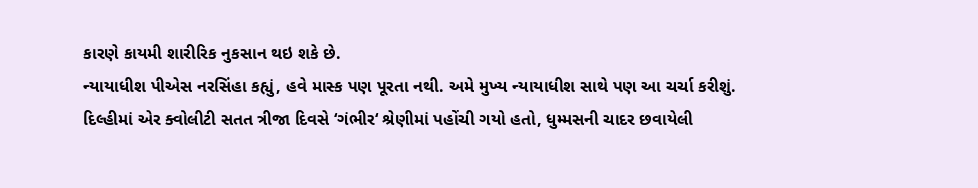કારણે કાયમી શારીરિક નુકસાન થઇ શકે છે.
ન્યાયાધીશ પીએસ નરસિંહા કહ્યું, હવે માસ્ક પણ પૂરતા નથી. અમે મુખ્ય ન્યાયાધીશ સાથે પણ આ ચર્ચા કરીશું. દિલ્હીમાં એર ક્વોલીટી સતત ત્રીજા દિવસે ‘ગંભીર‘ શ્રેણીમાં પહોંચી ગયો હતો, ધુમ્મસની ચાદર છવાયેલી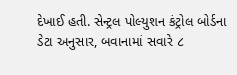દેખાઈ હતી. સેન્ટ્રલ પોલ્યુશન કંટ્રોલ બોર્ડના ડેટા અનુસાર, બવાનામાં સવારે ૮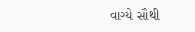વાગ્યે સૌથી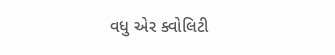વધુ એર ક્વોલિટી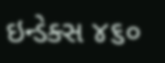ઇન્ડેક્સ ૪૬૦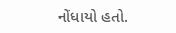નોંધાયો હતો.